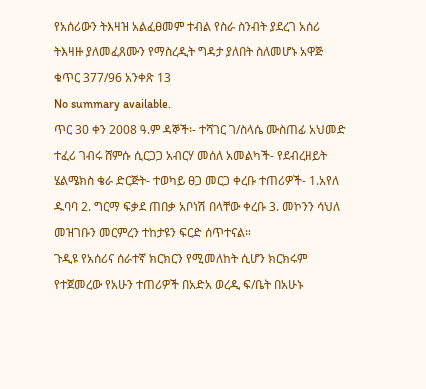የአሰሪውን ትእዛዝ አልፈፀመም ተብል የስራ ስንብት ያደረገ አሰሪ ትእዛዙ ያለመፈጸሙን የማስረዲት ግዳታ ያለበት ስለመሆኑ አዋጅ ቁጥር 377/96 አንቀጽ 13
No summary available.
ጥር 30 ቀን 2008 ዓ.ም ዳኞች፡- ተሻገር ገ/ስላሴ ሙስጠፊ አህመድ ተፈሪ ገብሩ ሸምሱ ሲርጋጋ አብርሃ መሰለ አመልካች- የደብረዘይት ሄልሜክስ ቄራ ድርጅት- ተወካይ ፀጋ መርጋ ቀረቡ ተጠሪዎች- 1.አየለ ዱባባ 2. ግርማ ፍቃደ ጠበቃ አቦነሽ በላቸው ቀረቡ 3. መኮንን ሳህለ መዝገቡን መርምረን ተከታዩን ፍርድ ሰጥተናል።
ጉዲዩ የአሰሪና ሰራተኛ ክርክርን የሚመለከት ሲሆን ክርክሩም የተጀመረው የአሁን ተጠሪዎች በአድአ ወረዲ ፍ/ቤት በአሁኑ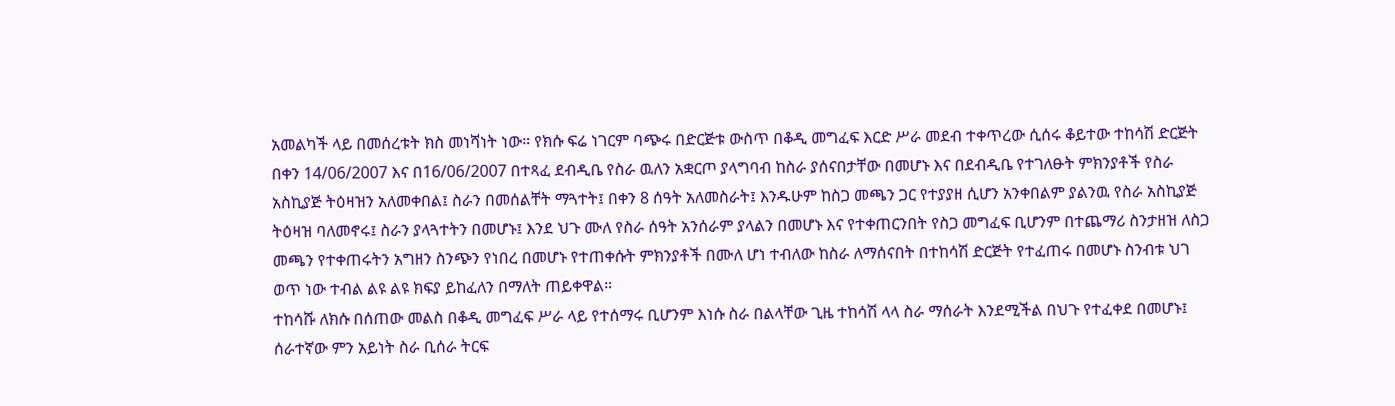አመልካች ላይ በመሰረቱት ክስ መነሻነት ነው። የክሱ ፍሬ ነገርም ባጭሩ በድርጅቱ ውስጥ በቆዲ መግፈፍ እርድ ሥራ መደብ ተቀጥረው ሲሰሩ ቆይተው ተከሳሽ ድርጅት በቀን 14/06/2007 እና በ16/06/2007 በተጻፈ ደብዲቤ የስራ ዉለን አቋርጦ ያላግባብ ከስራ ያሰናበታቸው በመሆኑ እና በደብዲቤ የተገለፁት ምክንያቶች የስራ አስኪያጅ ትዕዛዝን አለመቀበል፤ ስራን በመሰልቸት ማጓተት፤ በቀን 8 ሰዓት አለመስራት፤ እንዱሁም ከስጋ መጫን ጋር የተያያዘ ሲሆን አንቀበልም ያልንዉ የስራ አስኪያጅ ትዕዛዝ ባለመኖሩ፤ ስራን ያላጓተትን በመሆኑ፤ እንደ ህጉ ሙለ የስራ ሰዓት አንሰራም ያላልን በመሆኑ እና የተቀጠርንበት የስጋ መግፈፍ ቢሆንም በተጨማሪ ስንታዘዝ ለስጋ መጫን የተቀጠሩትን አግዘን ስንጭን የነበረ በመሆኑ የተጠቀሱት ምክንያቶች በሙለ ሆነ ተብለው ከስራ ለማሰናበት በተከሳሽ ድርጅት የተፈጠሩ በመሆኑ ስንብቱ ህገ ወጥ ነው ተብል ልዩ ልዩ ክፍያ ይከፈለን በማለት ጠይቀዋል።
ተከሳሹ ለክሱ በሰጠው መልስ በቆዲ መግፈፍ ሥራ ላይ የተሰማሩ ቢሆንም እነሱ ስራ በልላቸው ጊዜ ተከሳሽ ላላ ስራ ማሰራት እንደሚችል በህጉ የተፈቀደ በመሆኑ፤ ሰራተኛው ምን አይነት ስራ ቢሰራ ትርፍ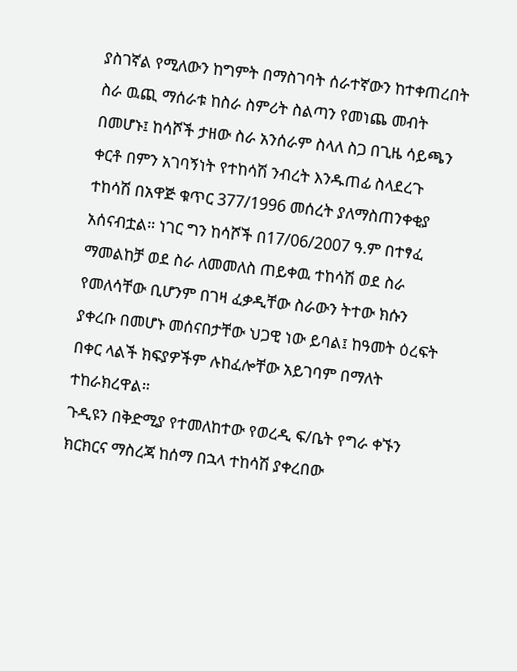ያስገኛል የሚለውን ከግምት በማስገባት ሰራተኛውን ከተቀጠረበት ስራ ዉጪ ማሰራቱ ከስራ ስምሪት ስልጣን የመነጨ መብት በመሆኑ፤ ከሳሾች ታዘው ስራ አንሰራም ስላለ ስጋ በጊዜ ሳይጫን ቀርቶ በምን አገባኝነት የተከሳሽ ንብረት እንዱጠፊ ስላደረጉ ተከሳሽ በአዋጅ ቁጥር 377/1996 መሰረት ያለማስጠንቀቂያ አሰናብቷል። ነገር ግን ከሳሾች በ17/06/2007 ዓ.ም በተፃፈ ማመልከቻ ወደ ስራ ለመመለስ ጠይቀዉ ተከሳሽ ወደ ስራ የመለሳቸው ቢሆንም በገዛ ፈቃዲቸው ስራውን ትተው ክሱን ያቀረቡ በመሆኑ መሰናበታቸው ህጋዊ ነው ይባል፤ ከዓመት ዕረፍት በቀር ላልች ክፍያዎችም ሉከፈሎቸው አይገባም በማለት ተከራክረዋል።
ጉዲዩን በቅድሚያ የተመለከተው የወረዲ ፍ/ቤት የግራ ቀኙን ክርክርና ማስረጃ ከሰማ በኋላ ተከሳሽ ያቀረበው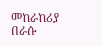መከራከሪያ በራሱ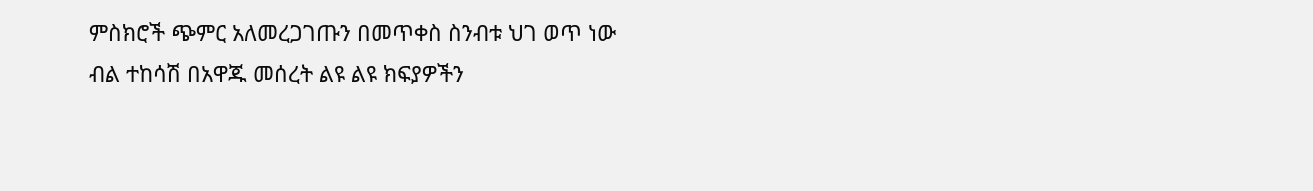ምስክሮች ጭምር አለመረጋገጡን በመጥቀስ ስንብቱ ህገ ወጥ ነው ብል ተከሳሽ በአዋጁ መሰረት ልዩ ልዩ ክፍያዎችን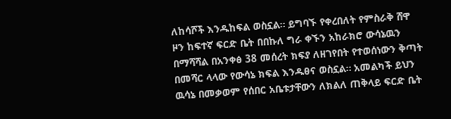ለከሳሾች እንዱከፍል ወስኗል። ይግባኙ የቀረበለት የምስራቅ ሸዋ ዞን ከፍተኛ ፍርድ ቤት በበኩለ ግራ ቀኙን አከራክሮ ውሳኔዉን በማሻሻል በአንቀፅ 38 መሰረት ክፍያ ለዘገየበት የተወሰነውን ቅጣት በመሻር ላላው የውሳኔ ክፍል እንዱፀና ወስኗል። አመልካች ይህን ዉሳኔ በመቃወም የሰበር አቤቱታቸውን ለክልለ ጠቅላይ ፍርድ ቤት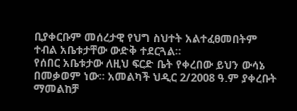ቢያቀርቡም መሰረታዊ የህግ ስህተት አልተፈፀመበትም ተብል አቤቱታቸው ውድቅ ተደርጓል።
የሰበር አቤቱታው ለዚህ ፍርድ ቤት የቀረበው ይህን ውሳኔ በመቃወም ነው። አመልካች ህዲር 2/2008 ዓ.ም ያቀረቡት ማመልከቻ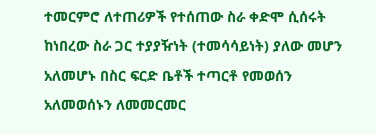ተመርምሮ ለተጠሪዎች የተሰጠው ስራ ቀድሞ ሲሰሩት ከነበረው ስራ ጋር ተያያዥነት (ተመሳሳይነት) ያለው መሆን አለመሆኑ በስር ፍርድ ቤቶች ተጣርቶ የመወሰን አለመወሰኑን ለመመርመር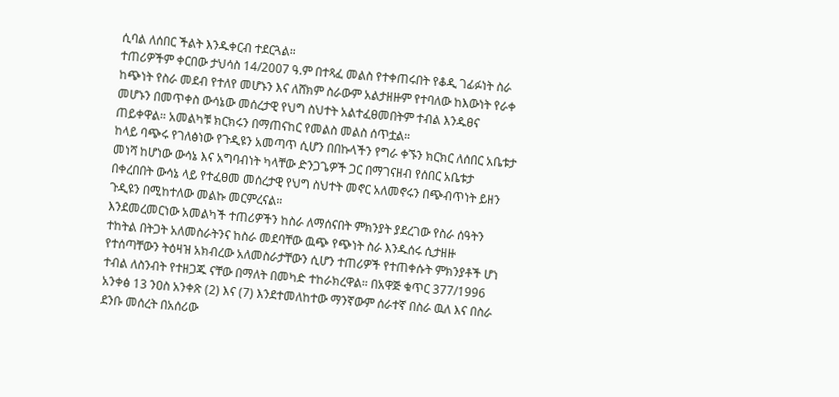ሲባል ለሰበር ችልት እንዱቀርብ ተደርጓል።
ተጠሪዎችም ቀርበው ታህሳስ 14/2007 ዓ.ም በተጻፈ መልስ የተቀጠሩበት የቆዲ ገፊፉነት ስራ ከጭነት የስራ መደብ የተለየ መሆኑን እና ለሸክም ስራውም አልታዘዙም የተባለው ከእውነት የራቀ መሆኑን በመጥቀስ ውሳኔው መሰረታዊ የህግ ስህተት አልተፈፀመበትም ተብል እንዱፀና ጠይቀዋል። አመልካቹ ክርክሩን በማጠናከር የመልስ መልስ ሰጥቷል።
ከላይ ባጭሩ የገለፅነው የጉዲዩን አመጣጥ ሲሆን በበኩላችን የግራ ቀኙን ክርክር ለሰበር አቤቱታ መነሻ ከሆነው ውሳኔ እና አግባብነት ካላቸው ድንጋጌዎች ጋር በማገናዘብ የሰበር አቤቱታ በቀረበበት ውሳኔ ላይ የተፈፀመ መሰረታዊ የህግ ስህተት መኖር አለመኖሩን በጭብጥነት ይዘን ጉዲዩን በሚከተለው መልኩ መርምረናል።
እንደመረመርነው አመልካች ተጠሪዎችን ከስራ ለማሰናበት ምክንያት ያደረገው የስራ ሰዓትን ተከትል በትጋት አለመስራትንና ከስራ መደባቸው ዉጭ የጭነት ስራ እንዱሰሩ ሲታዘዙ የተሰጣቸውን ትዕዛዝ አክብረው አለመስራታቸውን ሲሆን ተጠሪዎች የተጠቀሱት ምክንያቶች ሆነ ተብል ለስንብት የተዘጋጁ ናቸው በማለት በመካድ ተከራክረዋል። በአዋጅ ቁጥር 377/1996 አንቀፅ 13 ንዐስ አንቀጽ (2) እና (7) እንደተመለከተው ማንኛውም ሰራተኛ በስራ ዉለ እና በስራ ደንቡ መሰረት በአሰሪው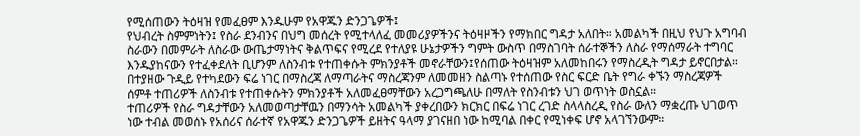የሚሰጠውን ትዕዛዝ የመፈፀም እንዱሁም የአዋጁን ድንጋጌዎች፤
የህብረት ስምምነትን፤ የስራ ደንብንና በህግ መሰረት የሚተላለፈ መመሪያዎችንና ትዕዛዞችን የማክበር ግዳታ አለበት። አመልካች በዚህ የህጉ አግባብ ስራውን በመምራት ለስራው ውጤታማነትና ቅልጥፍና የሚረደ የተለያዩ ሁኔታዎችን ግምት ውስጥ በማስገባት ሰራተኞችን ለስራ የማሰማራት ተግባር እንዱያከናውን የተፈቀደለት ቢሆንም ለስንብቱ የተጠቀሱት ምክንያቶች መኖራቸውን፤የሰጠው ትዕዛዝም አለመከበሩን የማስረዲት ግዳታ ይኖርበታል። በተያዘው ጉዲይ የተካደውን ፍሬ ነገር በማስረጃ ለማጣራትና ማስረጃንም ለመመዘን ስልጣኑ የተሰጠው የስር ፍርድ ቤት የግራ ቀኙን ማስረጃዎች ሰምቶ ተጠሪዎች ለስንብቱ የተጠቀሱትን ምክንያቶች አለመፈፀማቸውን አረጋግጫለሁ በማለት የስንብቱን ህገ ወጥነት ወስኗል።
ተጠሪዎች የስራ ግዳታቸውን አለመወጣታቸዉን በማንሳት አመልካች ያቀረበውን ክርክር በፍሬ ነገር ረገድ ስላላስረዲ የስራ ውለን ማቋረጡ ህገወጥ ነው ተብል መወሰኑ የአሰሪና ሰራተኛ የአዋጁን ድንጋጌዎች ይዘትና ዓላማ ያገናዘበ ነው ከሚባል በቀር የሚነቀፍ ሆኖ አላገኘንውም።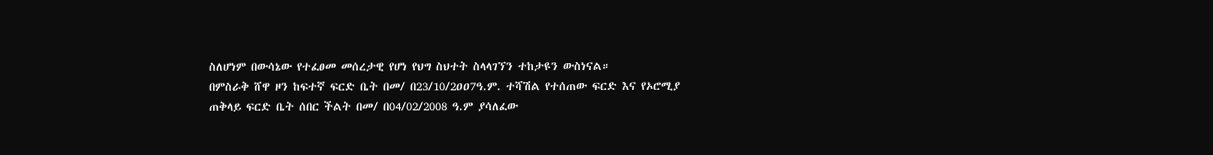ስለሆነም በውሳኔው የተፈፀመ መሰረታዊ የሆነ የህግ ስህተት ስላላገኘን ተከታዩን ውስነናል።
በምስራቅ ሸዋ ዞን ከፍተኛ ፍርድ ቤት በመ/ በ23/10/2ዐዐ7ዓ.ም. ተሻሽል የተሰጠው ፍርድ እና የኦሮሚያ ጠቅላይ ፍርድ ቤት ሰበር ችልት በመ/ በ04/02/2008 ዓ.ም ያሳለፈው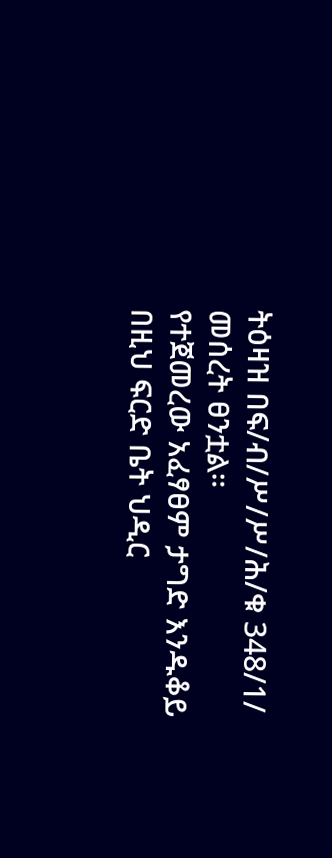ትዕዛዝ በፍ/ብ/ሥ/ሥ/ሕ/ቁ 348/1/ መሰረት ፀንቷል።
የተጀመረው አፈፃፀም ታግድ እንዱቆይ በዚህ ፍርድ ቤት ህዲር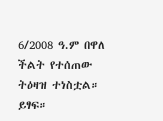6/2008 ዓ.ም በዋለ ችልት የተሰጠው ትዕዛዝ ተነስቷል። ይፃፍ።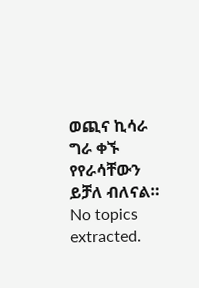ወጪና ኪሳራ ግራ ቀኙ የየራሳቸውን ይቻለ ብለናል።
No topics extracted.